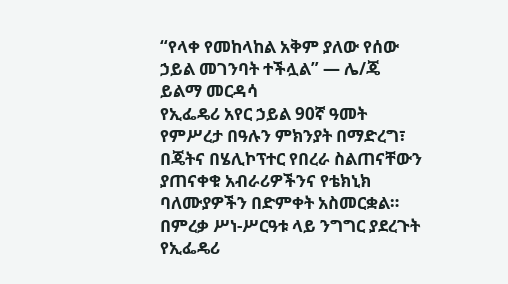“የላቀ የመከላከል አቅም ያለው የሰው ኃይል መገንባት ተችሏል” — ሌ/ጄ ይልማ መርዳሳ
የኢፌዴሪ አየር ኃይል 90ኛ ዓመት የምሥረታ በዓሉን ምክንያት በማድረግ፣ በጄትና በሄሊኮፕተር የበረራ ስልጠናቸውን ያጠናቀቁ አብራሪዎችንና የቴክኒክ ባለሙያዎችን በድምቀት አስመርቋል። በምረቃ ሥነ-ሥርዓቱ ላይ ንግግር ያደረጉት የኢፌዴሪ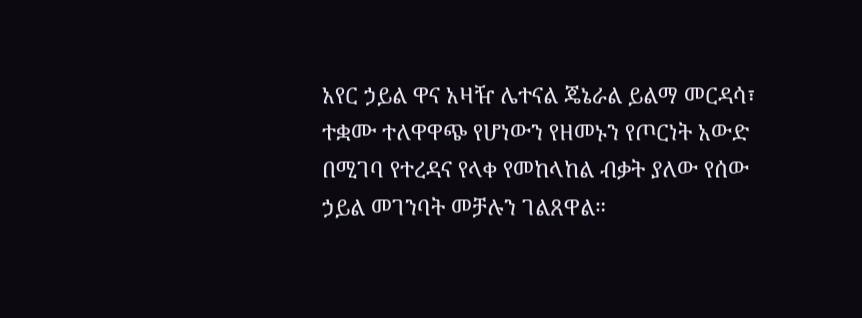አየር ኃይል ዋና አዛዥ ሌተናል ጄኔራል ይልማ መርዳሳ፣ ተቋሙ ተለዋዋጭ የሆነውን የዘመኑን የጦርነት አውድ በሚገባ የተረዳና የላቀ የመከላከል ብቃት ያለው የሰው ኃይል መገንባት መቻሉን ገልጸዋል።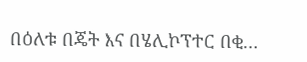በዕለቱ በጄት እና በሄሊኮፕተር በቂ…